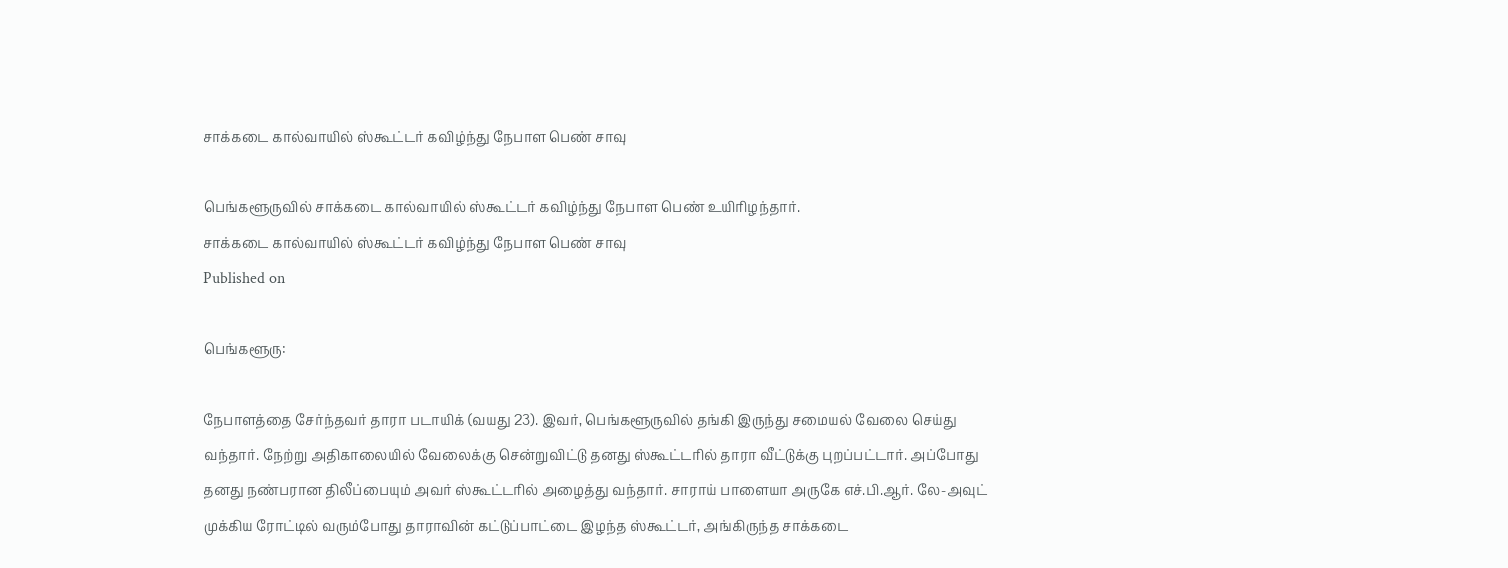சாக்கடை கால்வாயில் ஸ்கூட்டர் கவிழ்ந்து நேபாள பெண் சாவு

பெங்களூருவில் சாக்கடை கால்வாயில் ஸ்கூட்டர் கவிழ்ந்து நேபாள பெண் உயிரிழந்தார்.
சாக்கடை கால்வாயில் ஸ்கூட்டர் கவிழ்ந்து நேபாள பெண் சாவு
Published on

பெங்களூரு:

நேபாளத்தை சேர்ந்தவர் தாரா படாயிக் (வயது 23). இவர், பெங்களூருவில் தங்கி இருந்து சமையல் வேலை செய்து வந்தார். நேற்று அதிகாலையில் வேலைக்கு சென்றுவிட்டு தனது ஸ்கூட்டரில் தாரா வீட்டுக்கு புறப்பட்டார். அப்போது தனது நண்பரான திலீப்பையும் அவர் ஸ்கூட்டரில் அழைத்து வந்தார். சாராய் பாளையா அருகே எச்.பி.ஆர். லே-அவுட் முக்கிய ரோட்டில் வரும்போது தாராவின் கட்டுப்பாட்டை இழந்த ஸ்கூட்டர், அங்கிருந்த சாக்கடை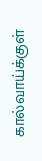கால்வாய்க்குள்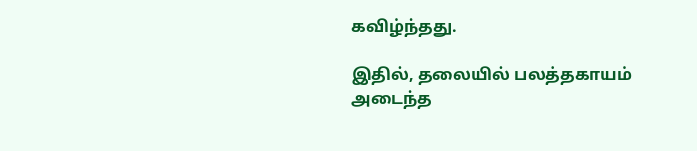கவிழ்ந்தது.

இதில், தலையில் பலத்தகாயம் அடைந்த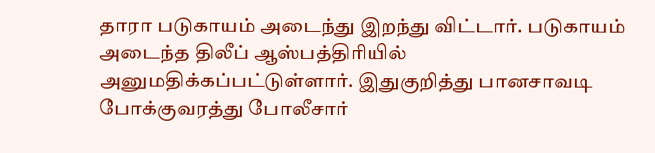தாரா படுகாயம் அடைந்து இறந்து விட்டார். படுகாயம் அடைந்த திலீப் ஆஸ்பத்திரியில் அனுமதிக்கப்பட்டுள்ளார். இதுகுறித்து பானசாவடி போக்குவரத்து போலீசார்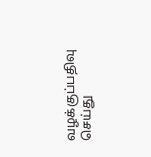வழக்குப்பதிவு செய்து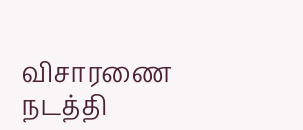விசாரணை நடத்தி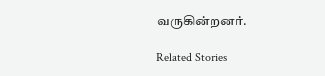வருகின்றனர்.

Related Stories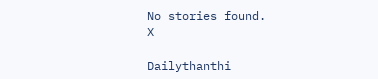No stories found.
X

Dailythanthi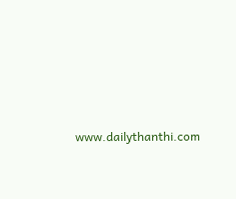www.dailythanthi.com